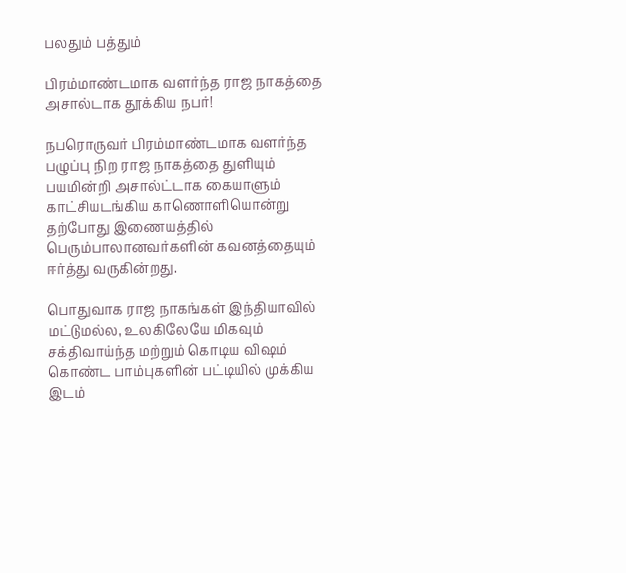பலதும் பத்தும்

பிரம்மாண்டமாக வளர்ந்த ராஜ நாகத்தை அசால்டாக தூக்கிய நபர்!

நபரொருவர் பிரம்மாண்டமாக வளர்ந்த பழுப்பு நிற ராஜ நாகத்தை துளியும் பயமின்றி அசால்ட்டாக கையாளும் காட்சியடங்கிய காணொளியொன்று தற்போது இணையத்தில் பெரும்பாலானவர்களின் கவனத்தையும் ஈர்த்து வருகின்றது.

பொதுவாக ராஜ நாகங்கள் இந்தியாவில் மட்டுமல்ல, உலகிலேயே மிகவும் சக்திவாய்ந்த மற்றும் கொடிய விஷம் கொண்ட பாம்புகளின் பட்டியில் முக்கிய இடம்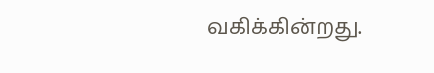வகிக்கின்றது.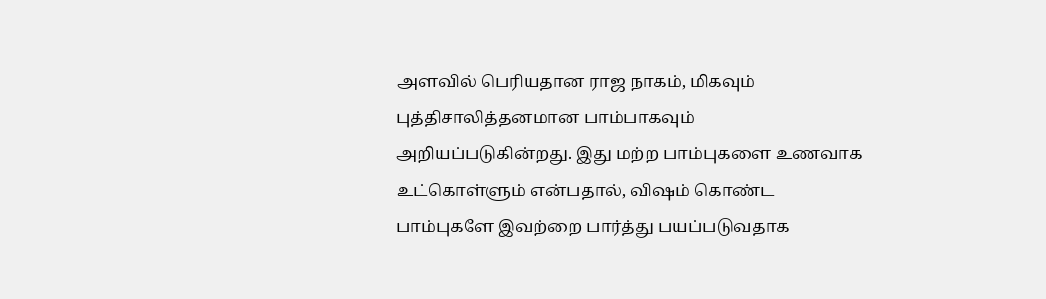அளவில் பெரியதான ராஜ நாகம், மிகவும் புத்திசாலித்தனமான பாம்பாகவும் அறியப்படுகின்றது. இது மற்ற பாம்புகளை உணவாக உட்கொள்ளும் என்பதால், விஷம் கொண்ட பாம்புகளே இவற்றை பார்த்து பயப்படுவதாக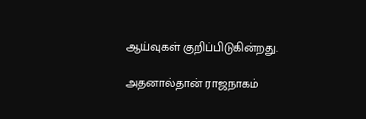ஆய்வுகள் குறிப்பிடுகின்றது.

அதனால்தான் ராஜநாகம்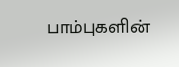பாம்புகளின்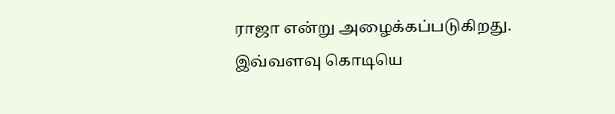ராஜா என்று அழைக்கப்படுகிறது. இவ்வளவு கொடியெ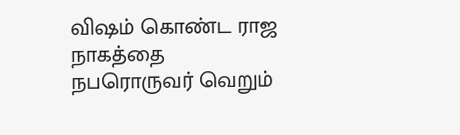விஷம் கொண்ட ராஜ நாகத்தை நபரொருவர் வெறும்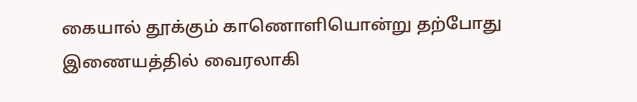கையால் தூக்கும் காணொளியொன்று தற்போது இணையத்தில் வைரலாகி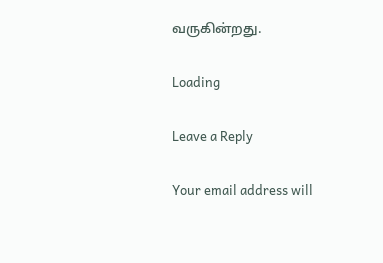வருகின்றது.

Loading

Leave a Reply

Your email address will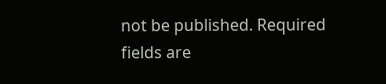not be published. Required fields are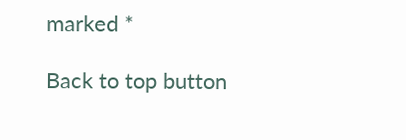marked *

Back to top button